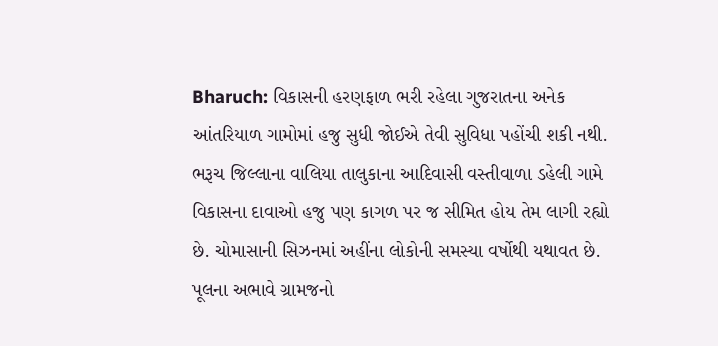Bharuch: વિકાસની હરણફાળ ભરી રહેલા ગુજરાતના અનેક આંતરિયાળ ગામોમાં હજુ સુધી જોઈએ તેવી સુવિધા પહોંચી શકી નથી. ભરૂચ જિલ્લાના વાલિયા તાલુકાના આદિવાસી વસ્તીવાળા ડહેલી ગામે વિકાસના દાવાઓ હજુ પણ કાગળ પર જ સીમિત હોય તેમ લાગી રહ્યો છે. ચોમાસાની સિઝનમાં અહીંના લોકોની સમસ્યા વર્ષોથી યથાવત છે. પૂલના અભાવે ગ્રામજનો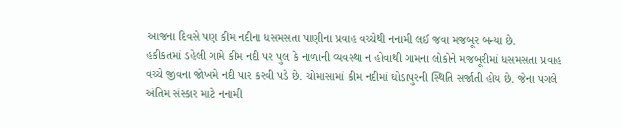આજના દિવસે પણ કીમ નદીના ધસમસતા પાણીના પ્રવાહ વચ્ચેથી નનામી લઈ જવા મજબૂર બન્યા છે.
હકીકતમાં ડહેલી ગામે કીમ નદી પર પુલ કે નાળાની વ્યવસ્થા ન હોવાથી ગામના લોકોને મજબૂરીમાં ધસમસતા પ્રવાહ વચ્ચે જીવના જોખમે નદી પાર કરવી પડે છે. ચોમાસામાં કીમ નદીમાં ઘોડાપુરની સ્થિતિ સર્જાતી હોય છે. જેના પગલે અંતિમ સંસ્કાર માટે નનામી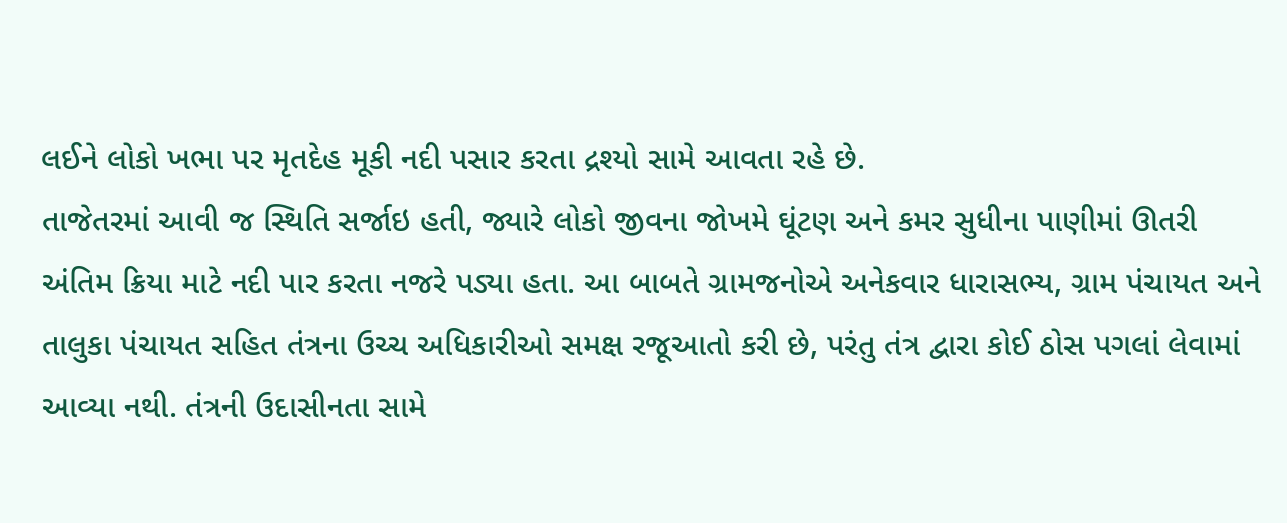લઈને લોકો ખભા પર મૃતદેહ મૂકી નદી પસાર કરતા દ્રશ્યો સામે આવતા રહે છે.
તાજેતરમાં આવી જ સ્થિતિ સર્જાઇ હતી, જ્યારે લોકો જીવના જોખમે ઘૂંટણ અને કમર સુધીના પાણીમાં ઊતરી અંતિમ ક્રિયા માટે નદી પાર કરતા નજરે પડ્યા હતા. આ બાબતે ગ્રામજનોએ અનેકવાર ધારાસભ્ય, ગ્રામ પંચાયત અને તાલુકા પંચાયત સહિત તંત્રના ઉચ્ચ અધિકારીઓ સમક્ષ રજૂઆતો કરી છે, પરંતુ તંત્ર દ્વારા કોઈ ઠોસ પગલાં લેવામાં આવ્યા નથી. તંત્રની ઉદાસીનતા સામે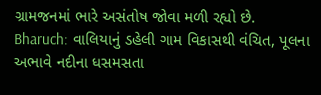ગ્રામજનમાં ભારે અસંતોષ જોવા મળી રહ્યો છે.
Bharuch: વાલિયાનું ડહેલી ગામ વિકાસથી વંચિત, પૂલના અભાવે નદીના ધસમસતા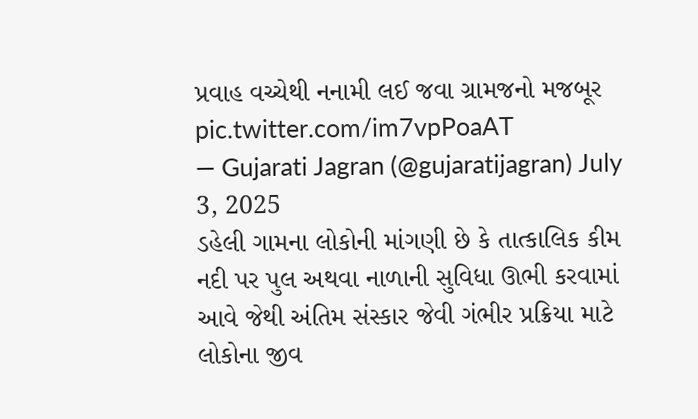પ્રવાહ વચ્ચેથી નનામી લઈ જવા ગ્રામજનો મજબૂર pic.twitter.com/im7vpPoaAT
— Gujarati Jagran (@gujaratijagran) July 3, 2025
ડહેલી ગામના લોકોની માંગણી છે કે તાત્કાલિક કીમ નદી પર પુલ અથવા નાળાની સુવિધા ઊભી કરવામાં આવે જેથી અંતિમ સંસ્કાર જેવી ગંભીર પ્રક્રિયા માટે લોકોના જીવ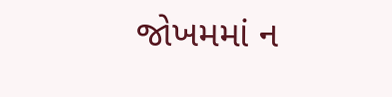જોખમમાં ન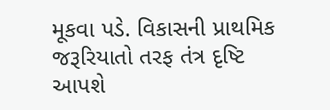મૂકવા પડે. વિકાસની પ્રાથમિક જરૂરિયાતો તરફ તંત્ર દૃષ્ટિ આપશે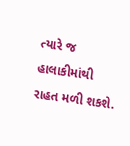ત્યારે જ હાલાકીમાંથી રાહત મળી શકશે.